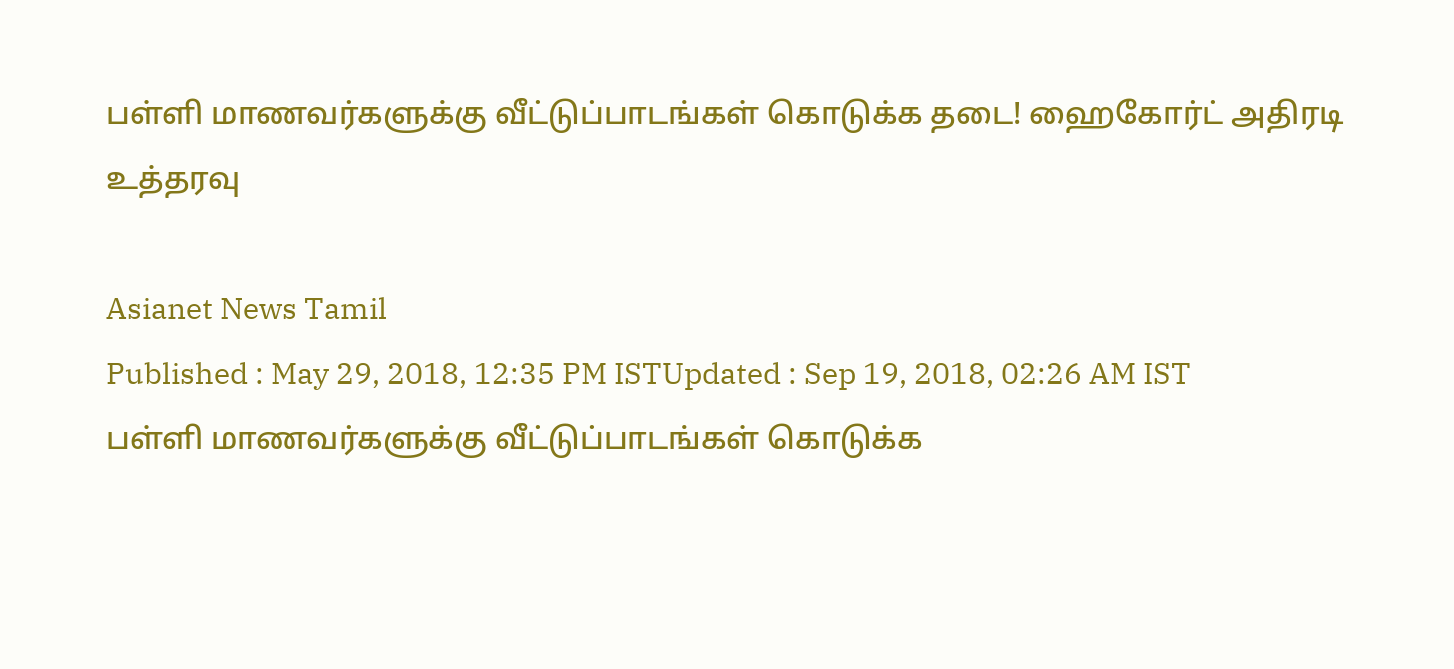பள்ளி மாணவர்களுக்கு வீட்டுப்பாடங்கள் கொடுக்க தடை! ஹைகோர்ட் அதிரடி உத்தரவு

Asianet News Tamil
Published : May 29, 2018, 12:35 PM ISTUpdated : Sep 19, 2018, 02:26 AM IST
பள்ளி மாணவர்களுக்கு வீட்டுப்பாடங்கள் கொடுக்க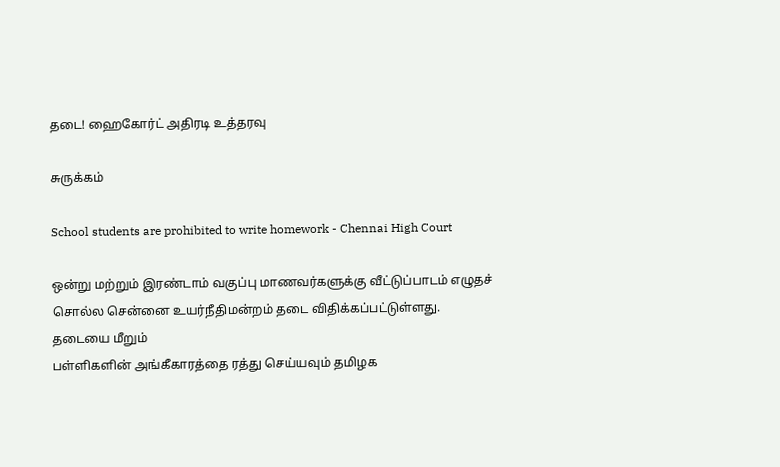தடை! ஹைகோர்ட் அதிரடி உத்தரவு

சுருக்கம்

School students are prohibited to write homework - Chennai High Court

ஒன்று மற்றும் இரண்டாம் வகுப்பு மாணவர்களுக்கு வீட்டுப்பாடம் எழுதச் சொல்ல சென்னை உயர்நீதிமன்றம் தடை விதிக்கப்பட்டுள்ளது. தடையை மீறும்
பள்ளிகளின் அங்கீகாரத்தை ரத்து செய்யவும் தமிழக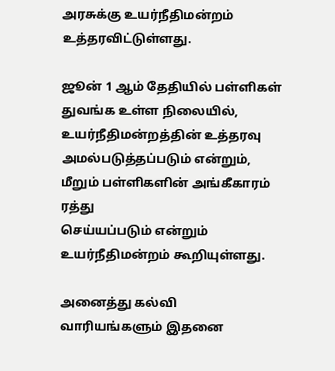அரசுக்கு உயர்நீதிமன்றம் உத்தரவிட்டுள்ளது.

ஜூன் 1 ஆம் தேதியில் பள்ளிகள் துவங்க உள்ள நிலையில், உயர்நீதிமன்றத்தின் உத்தரவு அமல்படுத்தப்படும் என்றும், மீறும் பள்ளிகளின் அங்கீகாரம் ரத்து
செய்யப்படும் என்றும் உயர்நீதிமன்றம் கூறியுள்ளது.

அனைத்து கல்வி வாரியங்களும் இதனை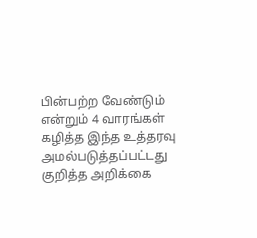பின்பற்ற வேண்டும் என்றும் 4 வாரங்கள் கழித்த இந்த உத்தரவு அமல்படுத்தப்பட்டது குறித்த அறிக்கை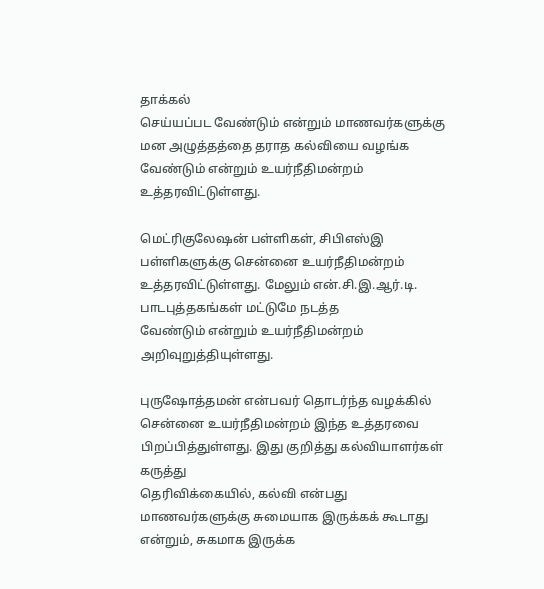தாக்கல்
செய்யப்பட வேண்டும் என்றும் மாணவர்களுக்கு மன அழுத்தத்தை தராத கல்வியை வழங்க வேண்டும் என்றும் உயர்நீதிமன்றம் உத்தரவிட்டுள்ளது.

மெட்ரிகுலேஷன் பள்ளிகள், சிபிஎஸ்இ பள்ளிகளுக்கு சென்னை உயர்நீதிமன்றம் உத்தரவிட்டுள்ளது. மேலும் என்.சி.இ.ஆர்.டி. பாடபுத்தகங்கள் மட்டுமே நடத்த
வேண்டும் என்றும் உயர்நீதிமன்றம் அறிவுறுத்தியுள்ளது.

புருஷோத்தமன் என்பவர் தொடர்ந்த வழக்கில் சென்னை உயர்நீதிமன்றம் இந்த உத்தரவை பிறப்பித்துள்ளது. இது குறித்து கல்வியாளர்கள் கருத்து
தெரிவிக்கையில், கல்வி என்பது மாணவர்களுக்கு சுமையாக இருக்கக் கூடாது என்றும், சுகமாக இருக்க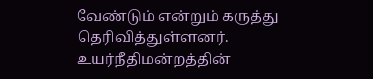வேண்டும் என்றும் கருத்து தெரிவித்துள்ளனர்.
உயர்நீதிமன்றத்தின்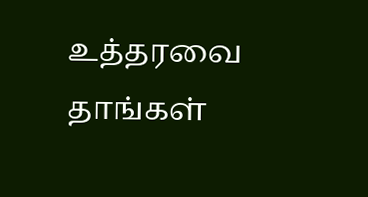உத்தரவை தாங்கள்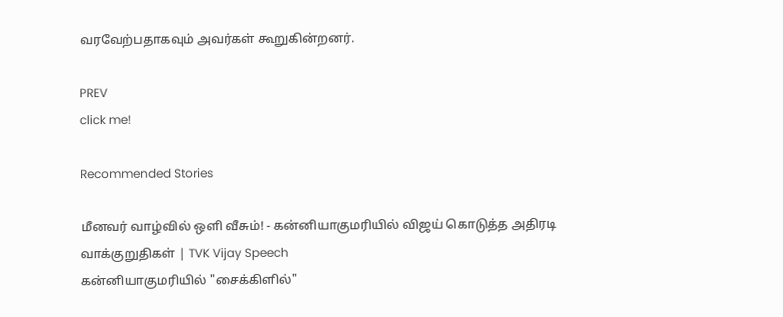வரவேற்பதாகவும் அவர்கள் கூறுகின்றனர்.

PREV
click me!

Recommended Stories

மீனவர் வாழ்வில் ஒளி வீசும்! - கன்னியாகுமரியில் விஜய் கொடுத்த அதிரடி வாக்குறுதிகள் | TVK Vijay Speech
கன்னியாகுமரியில் "சைக்கிளில்"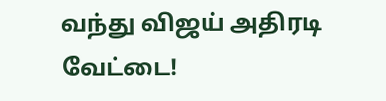வந்து விஜய் அதிரடி வேட்டை!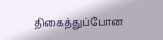திகைத்துப்போன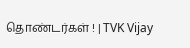தொண்டர்கள் ! | TVK Vijay